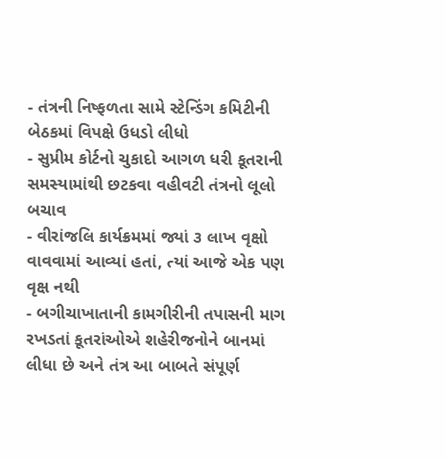- તંત્રની નિષ્ફળતા સામે સ્ટેન્ડિંગ કમિટીની બેઠકમાં વિપક્ષે ઉધડો લીધો
- સુપ્રીમ કોર્ટનો ચુકાદો આગળ ધરી કૂતરાની સમસ્યામાંથી છટકવા વહીવટી તંત્રનો લૂલો બચાવ
- વીરાંજલિ કાર્યક્રમમાં જ્યાં ૩ લાખ વૃક્ષો વાવવામાં આવ્યાં હતાં, ત્યાં આજે એક પણ વૃક્ષ નથી
- બગીચાખાતાની કામગીરીની તપાસની માગ
રખડતાં કૂતરાંઓએ શહેરીજનોને બાનમાં લીધા છે અને તંત્ર આ બાબતે સંપૂર્ણ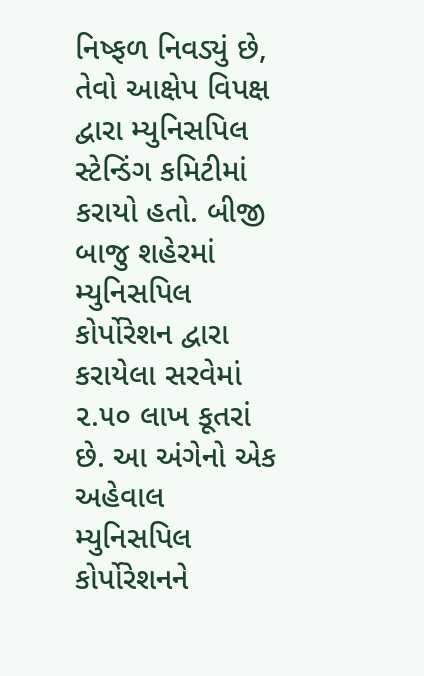નિષ્ફળ નિવડ્યું છે, તેવો આક્ષેપ વિપક્ષ દ્વારા મ્યુનિસપિલ સ્ટેન્ડિંગ કમિટીમાં કરાયો હતો. બીજી બાજુ શહેરમાં મ્યુનિસપિલ કોર્પોરેશન દ્વારા કરાયેલા સરવેમાં ૨.૫૦ લાખ કૂતરાં છે. આ અંગેનો એક અહેવાલ મ્યુનિસપિલ કોર્પોરેશનને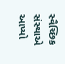સ્વૈચ્છિક સંસ્થાએ આપ્યો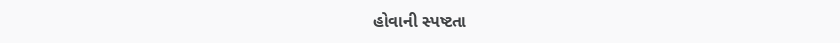હોવાની સ્પષ્ટતા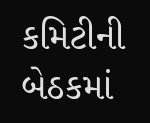કમિટીની બેઠકમાં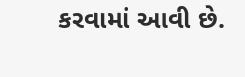કરવામાં આવી છે.